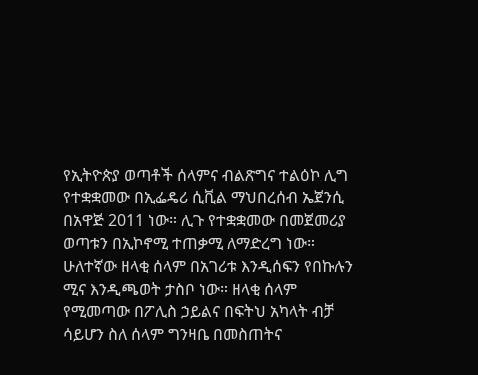የኢትዮጵያ ወጣቶች ሰላምና ብልጽግና ተልዕኮ ሊግ የተቋቋመው በኢፌዴሪ ሲቪል ማህበረሰብ ኤጀንሲ በአዋጅ 2011 ነው። ሊጉ የተቋቋመው በመጀመሪያ ወጣቱን በኢኮኖሚ ተጠቃሚ ለማድረግ ነው። ሁለተኛው ዘላቂ ሰላም በአገሪቱ እንዲሰፍን የበኩሉን ሚና እንዲጫወት ታስቦ ነው። ዘላቂ ሰላም የሚመጣው በፖሊስ ኃይልና በፍትህ አካላት ብቻ ሳይሆን ስለ ሰላም ግንዛቤ በመስጠትና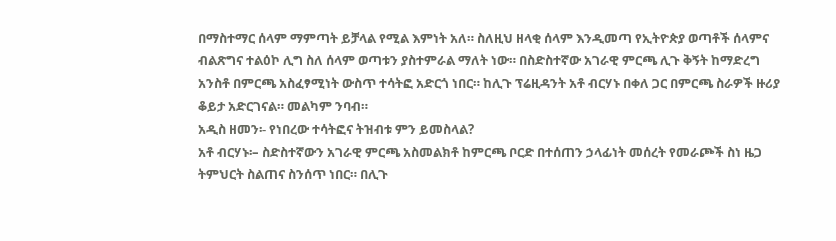በማስተማር ሰላም ማምጣት ይቻላል የሚል እምነት አለ። ስለዚህ ዘላቂ ሰላም እንዲመጣ የኢትዮጵያ ወጣቶች ሰላምና ብልጽግና ተልዕኮ ሊግ ስለ ሰላም ወጣቱን ያስተምራል ማለት ነው። በስድስተኛው አገራዊ ምርጫ ሊጉ ቅኝት ከማድረግ አንስቶ በምርጫ አስፈፃሚነት ውስጥ ተሳትፎ አድርጎ ነበር። ከሊጉ ፕሬዚዳንት አቶ ብርሃኑ በቀለ ጋር በምርጫ ስራዎች ዙሪያ ቆይታ አድርገናል። መልካም ንባብ።
አዲስ ዘመን፡- የነበረው ተሳትፎና ትዝብቱ ምን ይመስላል?
አቶ ብርሃኑ፡– ስድስተኛውን አገራዊ ምርጫ አስመልክቶ ከምርጫ ቦርድ በተሰጠን ኃላፊነት መሰረት የመራጮች ስነ ዜጋ ትምህርት ስልጠና ስንሰጥ ነበር። በሊጉ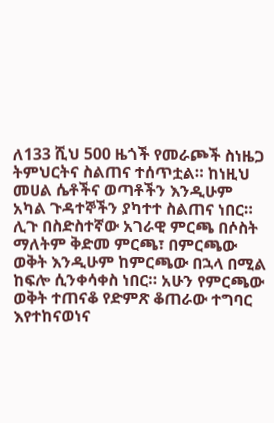ለ133 ሺህ 500 ዜጎች የመራጮች ስነዜጋ ትምህርትና ስልጠና ተሰጥቷል። ከነዚህ መሀል ሴቶችና ወጣቶችን እንዲሁም አካል ጉዳተኞችን ያካተተ ስልጠና ነበር። ሊጉ በስድስተኛው አገራዊ ምርጫ በሶስት ማለትም ቅድመ ምርጫ፣ በምርጫው ወቅት እንዲሁም ከምርጫው በኋላ በሚል ከፍሎ ሲንቀሳቀስ ነበር። አሁን የምርጫው ወቅት ተጠናቆ የድምጽ ቆጠራው ተግባር እየተከናወነና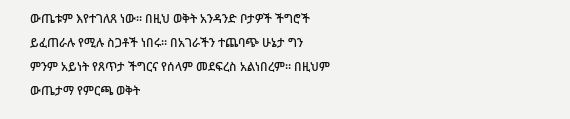ውጤቱም እየተገለጸ ነው። በዚህ ወቅት አንዳንድ ቦታዎች ችግሮች ይፈጠራሉ የሚሉ ስጋቶች ነበሩ። በአገራችን ተጨባጭ ሁኔታ ግን ምንም አይነት የጸጥታ ችግርና የሰላም መደፍረስ አልነበረም። በዚህም ውጤታማ የምርጫ ወቅት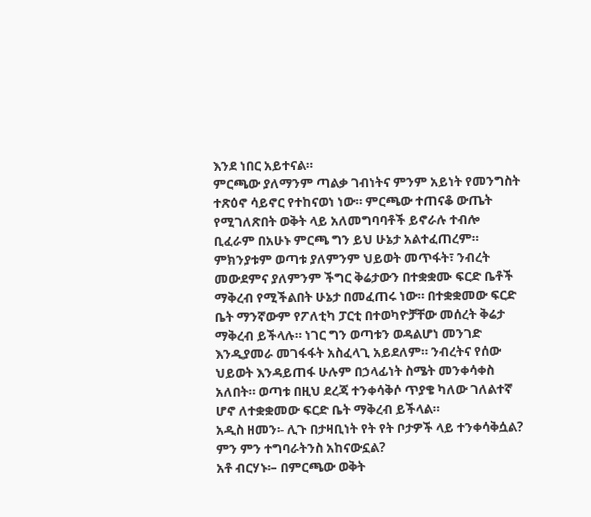እንደ ነበር አይተናል።
ምርጫው ያለማንም ጣልቃ ገብነትና ምንም አይነት የመንግስት ተጽዕኖ ሳይኖር የተከናወነ ነው። ምርጫው ተጠናቆ ውጤት የሚገለጽበት ወቅት ላይ አለመግባባቶች ይኖራሉ ተብሎ ቢፈራም በአሁኑ ምርጫ ግን ይህ ሁኔታ አልተፈጠረም። ምክንያቱም ወጣቱ ያለምንም ህይወት መጥፋት፣ ንብረት መውደምና ያለምንም ችግር ቅሬታውን በተቋቋሙ ፍርድ ቤቶች ማቅረብ የሚችልበት ሁኔታ በመፈጠሩ ነው። በተቋቋመው ፍርድ ቤት ማንኛውም የፖለቲካ ፓርቲ በተወካዮቻቸው መሰረት ቅሬታ ማቅረብ ይችላሉ። ነገር ግን ወጣቱን ወዳልሆነ መንገድ እንዲያመራ መገፋፋት አስፈላጊ አይደለም። ንብረትና የሰው ህይወት እንዳይጠፋ ሁሉም በኃላፊነት ስሜት መንቀሳቀስ አለበት። ወጣቱ በዚህ ደረጃ ተንቀሳቅሶ ጥያቄ ካለው ገለልተኛ ሆኖ ለተቋቋመው ፍርድ ቤት ማቅረብ ይችላል።
አዲስ ዘመን፡- ሊጉ በታዛቢነት የት የት ቦታዎች ላይ ተንቀሳቅሷል? ምን ምን ተግባራትንስ አከናውኗል?
አቶ ብርሃኑ፡– በምርጫው ወቅት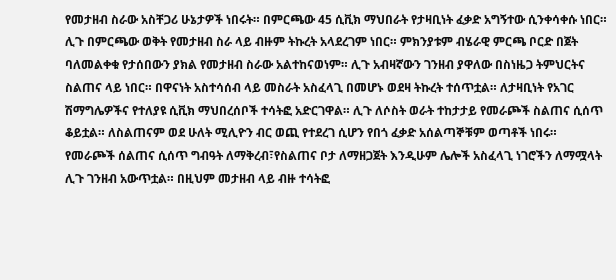የመታዘብ ስራው አስቸጋሪ ሁኔታዎች ነበሩት። በምርጫው 45 ሲቪክ ማህበራት የታዛቢነት ፈቃድ አግኝተው ሲንቀሳቀሱ ነበር። ሊጉ በምርጫው ወቅት የመታዘብ ስራ ላይ ብዙም ትኩረት አላደረገም ነበር። ምክንያቱም ብሄራዊ ምርጫ ቦርድ በጀት ባለመልቀቁ የታሰበውን ያክል የመታዘብ ስራው አልተከናወነም። ሊጉ አብዛኛውን ገንዘብ ያዋለው በስነዜጋ ትምህርትና ስልጠና ላይ ነበር። በዋናነት አስተሳሰብ ላይ መስራት አስፈላጊ በመሆኑ ወደዛ ትኩረት ተሰጥቷል። ለታዛቢነት የአገር ሽማግሌዎችና የተለያዩ ሲቪክ ማህበረሰቦች ተሳትፎ አድርገዋል። ሊጉ ለሶስት ወራት ተከታታይ የመራጮች ስልጠና ሲሰጥ ቆይቷል። ለስልጠናም ወደ ሁለት ሚሊዮን ብር ወጪ የተደረገ ሲሆን የበጎ ፈቃድ አሰልጣኞቹም ወጣቶች ነበሩ።
የመራጮች ሰልጠና ሲሰጥ ግብዓት ለማቅረብ፣የስልጠና ቦታ ለማዘጋጀት እንዲሁም ሌሎች አስፈላጊ ነገሮችን ለማሟላት ሊጉ ገንዘብ አውጥቷል። በዚህም መታዘብ ላይ ብዙ ተሳትፎ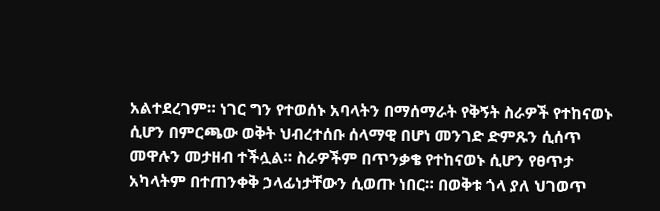አልተደረገም። ነገር ግን የተወሰኑ አባላትን በማሰማራት የቅኝት ስራዎች የተከናወኑ ሲሆን በምርጫው ወቅት ህብረተሰቡ ሰላማዊ በሆነ መንገድ ድምጹን ሲሰጥ መዋሉን መታዘብ ተችሏል። ስራዎችም በጥንቃቄ የተከናወኑ ሲሆን የፀጥታ አካላትም በተጠንቀቅ ኃላፊነታቸውን ሲወጡ ነበር። በወቅቱ ጎላ ያለ ህገወጥ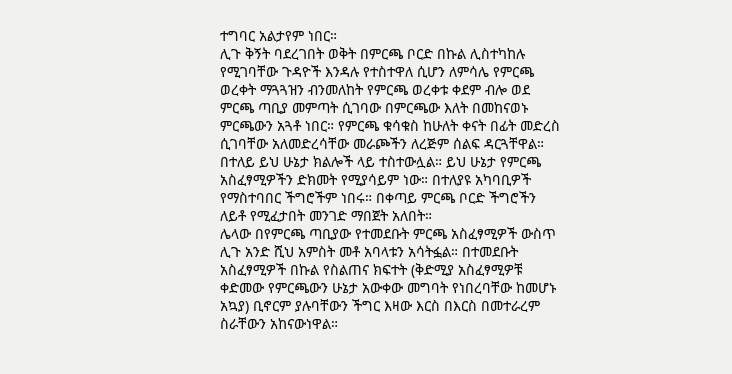ተግባር አልታየም ነበር።
ሊጉ ቅኝት ባደረገበት ወቅት በምርጫ ቦርድ በኩል ሊስተካከሉ የሚገባቸው ጉዳዮች እንዳሉ የተስተዋለ ሲሆን ለምሳሌ የምርጫ ወረቀት ማጓጓዝን ብንመለከት የምርጫ ወረቀቱ ቀደም ብሎ ወደ ምርጫ ጣቢያ መምጣት ሲገባው በምርጫው እለት በመከናወኑ ምርጫውን አጓቶ ነበር። የምርጫ ቁሳቁስ ከሁለት ቀናት በፊት መድረስ ሲገባቸው አለመድረሳቸው መራጮችን ለረጅም ሰልፍ ዳርጓቸዋል። በተለይ ይህ ሁኔታ ክልሎች ላይ ተስተውሏል። ይህ ሁኔታ የምርጫ አስፈፃሚዎችን ድክመት የሚያሳይም ነው። በተለያዩ አካባቢዎች የማስተባበር ችግሮችም ነበሩ። በቀጣይ ምርጫ ቦርድ ችግሮችን ለይቶ የሚፈታበት መንገድ ማበጀት አለበት።
ሌላው በየምርጫ ጣቢያው የተመደቡት ምርጫ አስፈፃሚዎች ውስጥ ሊጉ አንድ ሺህ አምስት መቶ አባላቱን አሳትፏል። በተመደቡት አስፈፃሚዎች በኩል የስልጠና ክፍተት (ቅድሚያ አስፈፃሚዎቹ ቀድመው የምርጫውን ሁኔታ አውቀው መግባት የነበረባቸው ከመሆኑ አኳያ) ቢኖርም ያሉባቸውን ችግር እዛው እርስ በእርስ በመተራረም ስራቸውን አከናውነዋል።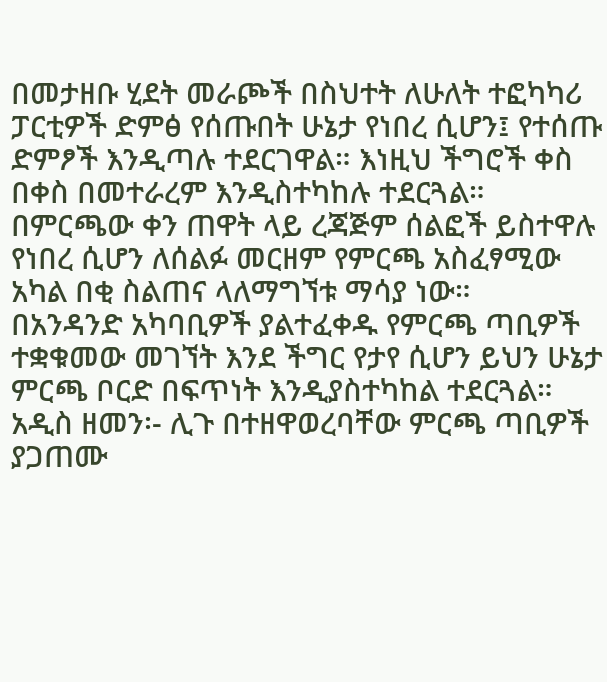በመታዘቡ ሂደት መራጮች በስህተት ለሁለት ተፎካካሪ ፓርቲዎች ድምፅ የሰጡበት ሁኔታ የነበረ ሲሆን፤ የተሰጡ ድምፆች እንዲጣሉ ተደርገዋል። እነዚህ ችግሮች ቀስ በቀስ በመተራረም እንዲስተካከሉ ተደርጓል። በምርጫው ቀን ጠዋት ላይ ረጃጅም ሰልፎች ይስተዋሉ የነበረ ሲሆን ለሰልፉ መርዘም የምርጫ አስፈፃሚው አካል በቂ ስልጠና ላለማግኘቱ ማሳያ ነው።
በአንዳንድ አካባቢዎች ያልተፈቀዱ የምርጫ ጣቢዎች ተቋቁመው መገኘት እንደ ችግር የታየ ሲሆን ይህን ሁኔታ ምርጫ ቦርድ በፍጥነት እንዲያስተካከል ተደርጓል።
አዲስ ዘመን፡- ሊጉ በተዘዋወረባቸው ምርጫ ጣቢዎች ያጋጠሙ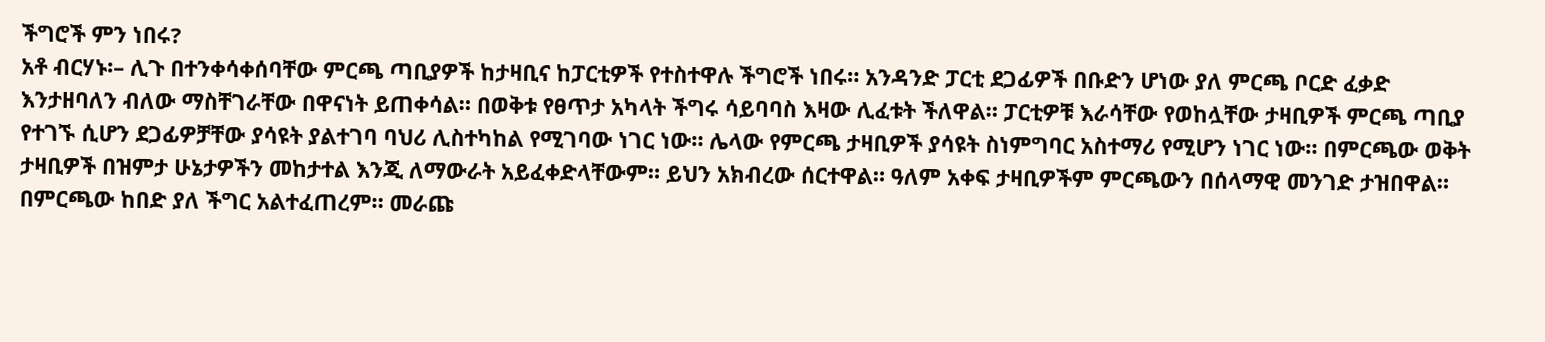ችግሮች ምን ነበሩ?
አቶ ብርሃኑ፡– ሊጉ በተንቀሳቀሰባቸው ምርጫ ጣቢያዎች ከታዛቢና ከፓርቲዎች የተስተዋሉ ችግሮች ነበሩ። አንዳንድ ፓርቲ ደጋፊዎች በቡድን ሆነው ያለ ምርጫ ቦርድ ፈቃድ እንታዘባለን ብለው ማስቸገራቸው በዋናነት ይጠቀሳል። በወቅቱ የፀጥታ አካላት ችግሩ ሳይባባስ እዛው ሊፈቱት ችለዋል። ፓርቲዎቹ እራሳቸው የወከሏቸው ታዛቢዎች ምርጫ ጣቢያ የተገኙ ሲሆን ደጋፊዎቻቸው ያሳዩት ያልተገባ ባህሪ ሊስተካከል የሚገባው ነገር ነው። ሌላው የምርጫ ታዛቢዎች ያሳዩት ስነምግባር አስተማሪ የሚሆን ነገር ነው። በምርጫው ወቅት ታዛቢዎች በዝምታ ሁኔታዎችን መከታተል እንጂ ለማውራት አይፈቀድላቸውም። ይህን አክብረው ሰርተዋል። ዓለም አቀፍ ታዛቢዎችም ምርጫውን በሰላማዊ መንገድ ታዝበዋል። በምርጫው ከበድ ያለ ችግር አልተፈጠረም። መራጩ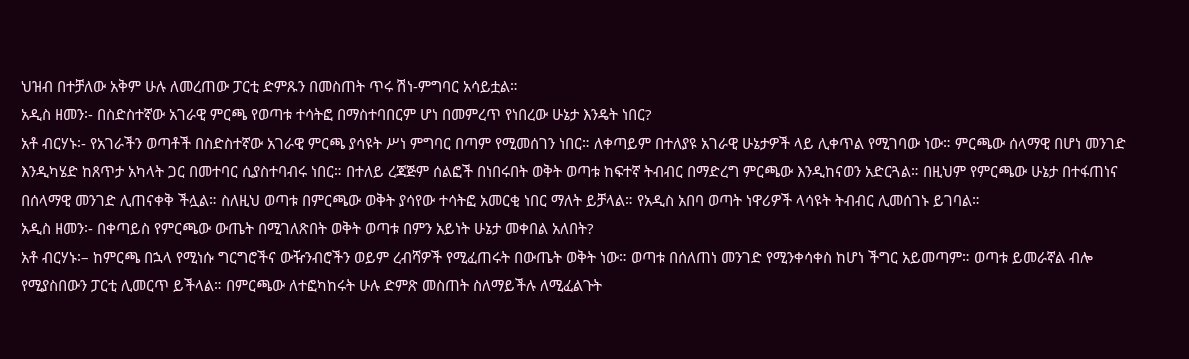ህዝብ በተቻለው አቅም ሁሉ ለመረጠው ፓርቲ ድምጹን በመስጠት ጥሩ ሽነ-ምግባር አሳይቷል።
አዲስ ዘመን፡- በስድስተኛው አገራዊ ምርጫ የወጣቱ ተሳትፎ በማስተባበርም ሆነ በመምረጥ የነበረው ሁኔታ እንዴት ነበር?
አቶ ብርሃኑ፡- የአገራችን ወጣቶች በስድስተኛው አገራዊ ምርጫ ያሳዩት ሥነ ምግባር በጣም የሚመሰገን ነበር። ለቀጣይም በተለያዩ አገራዊ ሁኔታዎች ላይ ሊቀጥል የሚገባው ነው። ምርጫው ሰላማዊ በሆነ መንገድ እንዲካሄድ ከጸጥታ አካላት ጋር በመተባር ሲያስተባብሩ ነበር። በተለይ ረጃጅም ሰልፎች በነበሩበት ወቅት ወጣቱ ከፍተኛ ትብብር በማድረግ ምርጫው እንዲከናወን አድርጓል። በዚህም የምርጫው ሁኔታ በተፋጠነና በሰላማዊ መንገድ ሊጠናቀቅ ችሏል። ስለዚህ ወጣቱ በምርጫው ወቅት ያሳየው ተሳትፎ አመርቂ ነበር ማለት ይቻላል። የአዲስ አበባ ወጣት ነዋሪዎች ላሳዩት ትብብር ሊመሰገኑ ይገባል።
አዲስ ዘመን፡- በቀጣይስ የምርጫው ውጤት በሚገለጽበት ወቅት ወጣቱ በምን አይነት ሁኔታ መቀበል አለበት?
አቶ ብርሃኑ፡– ከምርጫ በኋላ የሚነሱ ግርግሮችና ውዥንብሮችን ወይም ረብሻዎች የሚፈጠሩት በውጤት ወቅት ነው። ወጣቱ በሰለጠነ መንገድ የሚንቀሳቀስ ከሆነ ችግር አይመጣም። ወጣቱ ይመራኛል ብሎ የሚያስበውን ፓርቲ ሊመርጥ ይችላል። በምርጫው ለተፎካከሩት ሁሉ ድምጽ መስጠት ስለማይችሉ ለሚፈልጉት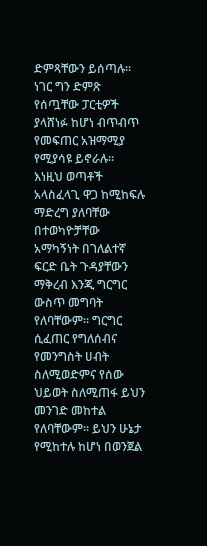ድምጻቸውን ይሰጣሉ። ነገር ግን ድምጽ የሰጧቸው ፓርቲዎች ያላሸነፉ ከሆነ ብጥብጥ የመፍጠር አዝማሚያ የሚያሳዩ ይኖራሉ። እነዚህ ወጣቶች አላስፈላጊ ዋጋ ከሚከፍሉ ማድረግ ያለባቸው በተወካዮቻቸው አማካኝነት በገለልተኛ ፍርድ ቤት ጉዳያቸውን ማቅረብ እንጂ ግርግር ውስጥ መግባት የለባቸውም። ግርግር ሲፈጠር የግለሰብና የመንግስት ሀብት ስለሚወድምና የሰው ህይወት ስለሚጠፋ ይህን መንገድ መከተል የለባቸውም። ይህን ሁኔታ የሚከተሉ ከሆነ በወንጀል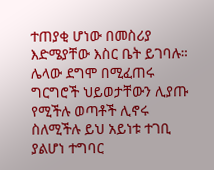ተጠያቂ ሆነው በመስሪያ እድሜያቸው እስር ቤት ይገባሉ። ሌላው ደግሞ በሚፈጠሩ ግርግሮች ህይወታቸውን ሊያጡ የሚችሉ ወጣቶች ሊኖሩ ስለሚችሉ ይህ አይነቱ ተገቢ ያልሆነ ተግባር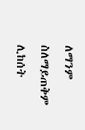ለማንም ስለማይጠቅም ሊከሰት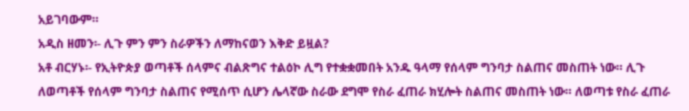አይገባውም።
አዲስ ዘመን፡- ሊጉ ምን ምን ስራዎችን ለማከናወን እቅድ ይዟል?
አቶ ብርሃኑ፡- የኢትዮጵያ ወጣቶች ሰላምና ብልጽግና ተልዕኮ ሊግ የተቋቋመበት አንዱ ዓላማ የሰላም ግንባታ ስልጠና መስጠት ነው። ሊጉ ለወጣቶች የሰላም ግንባታ ስልጠና የሚሰጥ ሲሆን ሌላኛው ስራው ደግሞ የስራ ፈጠራ ክሂሎት ስልጠና መስጠት ነው። ለወጣቱ የስራ ፈጠራ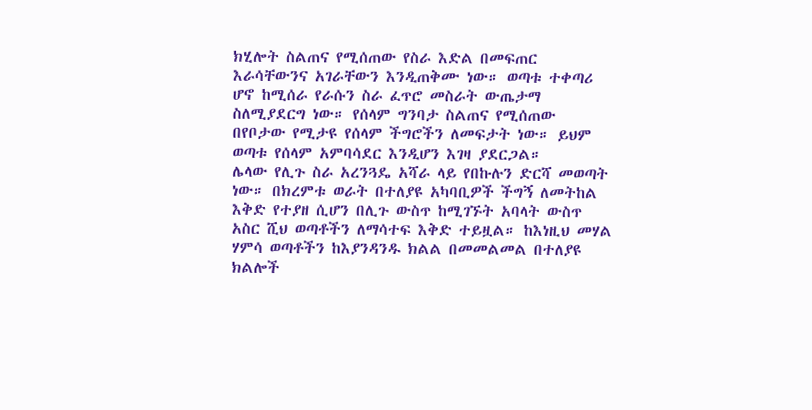ክሂሎት ስልጠና የሚሰጠው የስራ እድል በመፍጠር እራሳቸውንና አገራቸውን እንዲጠቅሙ ነው። ወጣቱ ተቀጣሪ ሆኖ ከሚሰራ የራሱን ስራ ፈጥሮ መስራት ውጤታማ ስለሚያደርግ ነው። የሰላም ግንባታ ስልጠና የሚሰጠው በየቦታው የሚታዩ የሰላም ችግሮችን ለመፍታት ነው። ይህም ወጣቱ የሰላም አምባሳደር እንዲሆን እገዛ ያደርጋል።
ሌላው የሊጉ ስራ አረንጓዴ አሻራ ላይ የበኩሉን ድርሻ መወጣት ነው። በክረምቱ ወራት በተለያዩ አካባቢዎች ችግኝ ለመትከል እቅድ የተያዘ ሲሆን በሊጉ ውስጥ ከሚገኙት አባላት ውስጥ አስር ሺህ ወጣቶችን ለማሳተፍ እቅድ ተይዟል። ከእነዚህ መሃል ሃምሳ ወጣቶችን ከእያንዳንዱ ክልል በመመልመል በተለያዩ ክልሎች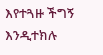እየተጓዙ ችግኝ እንዲተክሉ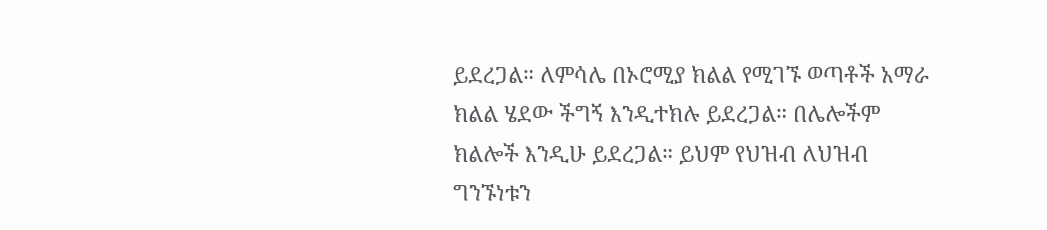ይደረጋል። ለምሳሌ በኦሮሚያ ክልል የሚገኙ ወጣቶች አማራ ክልል ሄደው ችግኝ እንዲተክሉ ይደረጋል። በሌሎችም ክልሎች እንዲሁ ይደረጋል። ይህም የህዝብ ለህዝብ ግንኙነቱን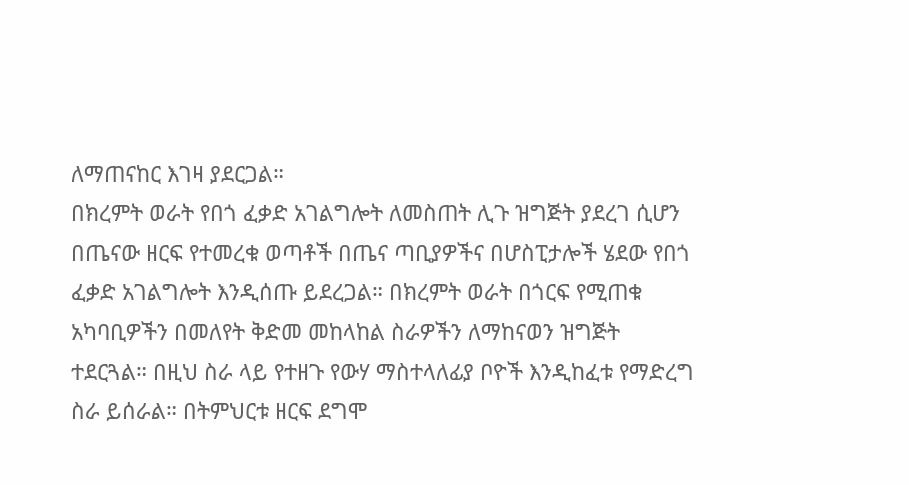ለማጠናከር እገዛ ያደርጋል።
በክረምት ወራት የበጎ ፈቃድ አገልግሎት ለመስጠት ሊጉ ዝግጅት ያደረገ ሲሆን በጤናው ዘርፍ የተመረቁ ወጣቶች በጤና ጣቢያዎችና በሆስፒታሎች ሄደው የበጎ ፈቃድ አገልግሎት እንዲሰጡ ይደረጋል። በክረምት ወራት በጎርፍ የሚጠቁ አካባቢዎችን በመለየት ቅድመ መከላከል ስራዎችን ለማከናወን ዝግጅት ተደርጓል። በዚህ ስራ ላይ የተዘጉ የውሃ ማስተላለፊያ ቦዮች እንዲከፈቱ የማድረግ ስራ ይሰራል። በትምህርቱ ዘርፍ ደግሞ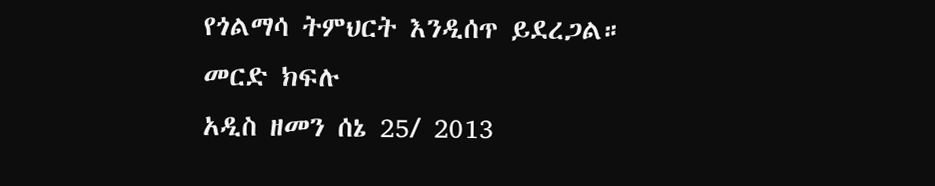የጎልማሳ ትምህርት እንዲሰጥ ይደረጋል።
መርድ ክፍሉ
አዲስ ዘመን ሰኔ 25/ 2013